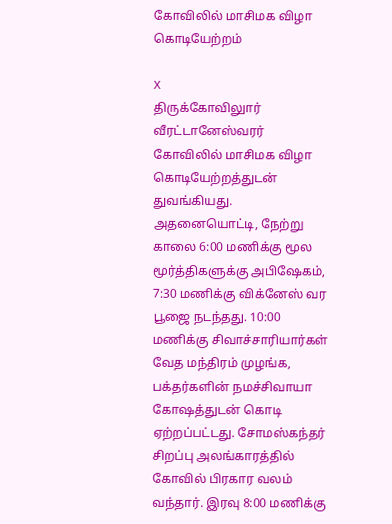கோவிலில் மாசிமக விழா கொடியேற்றம்

X
திருக்கோவிலுார் வீரட்டானேஸ்வரர் கோவிலில் மாசிமக விழா கொடியேற்றத்துடன் துவங்கியது. அதனையொட்டி, நேற்று காலை 6:00 மணிக்கு மூல மூர்த்திகளுக்கு அபிஷேகம், 7:30 மணிக்கு விக்னேஸ் வர பூஜை நடந்தது. 10:00 மணிக்கு சிவாச்சாரியார்கள் வேத மந்திரம் முழங்க, பக்தர்களின் நமச்சிவாயா கோஷத்துடன் கொடி ஏற்றப்பட்டது. சோமஸ்கந்தர் சிறப்பு அலங்காரத்தில் கோவில் பிரகார வலம் வந்தார். இரவு 8:00 மணிக்கு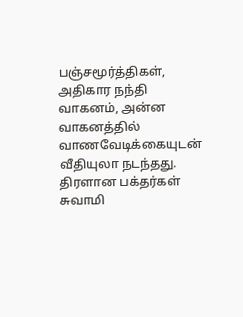பஞ்சமூர்த்திகள், அதிகார நந்தி வாகனம், அன்ன வாகனத்தில் வாணவேடிக்கையுடன் வீதியுலா நடந்தது. திரளான பக்தர்கள் சுவாமி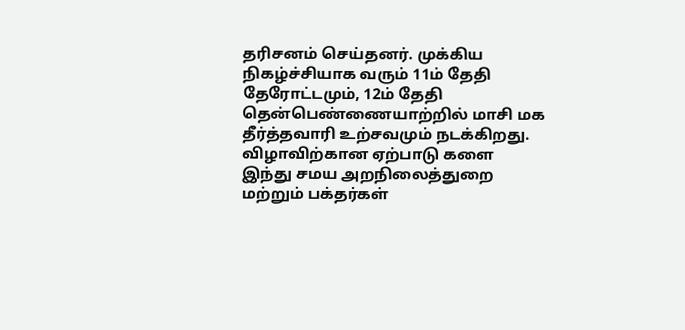தரிசனம் செய்தனர். முக்கிய நிகழ்ச்சியாக வரும் 11ம் தேதி தேரோட்டமும், 12ம் தேதி தென்பெண்ணையாற்றில் மாசி மக தீர்த்தவாரி உற்சவமும் நடக்கிறது. விழாவிற்கான ஏற்பாடு களை இந்து சமய அறநிலைத்துறை மற்றும் பக்தர்கள்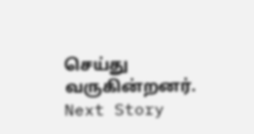செய்து வருகின்றனர்.
Next Story